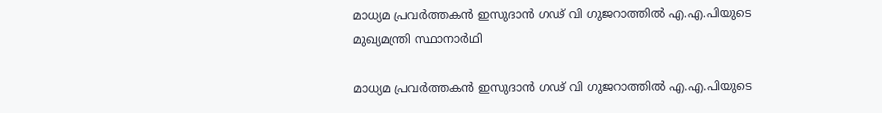മാധ്യമ പ്രവര്‍ത്തകന്‍ ഇസുദാന്‍ ഗഢ് വി ഗുജറാത്തില്‍ എ.എ.പിയുടെ മുഖ്യമന്ത്രി സ്ഥാനാര്‍ഥി

മാധ്യമ പ്രവര്‍ത്തകന്‍ ഇസുദാന്‍ ഗഢ് വി ഗുജറാത്തില്‍ എ.എ.പിയുടെ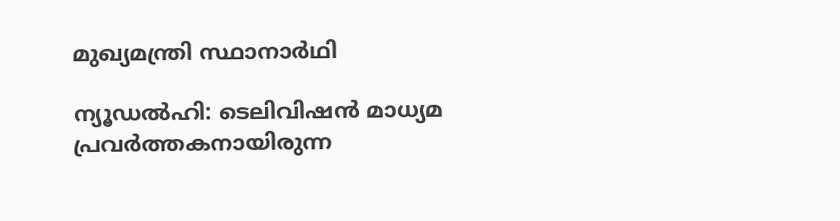മുഖ്യമന്ത്രി സ്ഥാനാര്‍ഥി

ന്യൂഡല്‍ഹി: ടെലിവിഷന്‍ മാധ്യമ പ്രവര്‍ത്തകനായിരുന്ന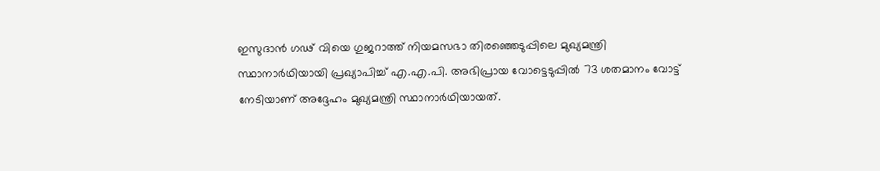ഇസുദാന്‍ ഗഢ് വിയെ ഗുജറാത്ത് നിയമസഭാ തിരഞ്ഞെടുപ്പിലെ മുഖ്യമന്ത്രി സ്ഥാനാര്‍ഥിയായി പ്രഖ്യാപിച്ച് എ.എ.പി. അഭിപ്രായ വോട്ടെടുപ്പില്‍ 73 ശതമാനം വോട്ട് നേടിയാണ് അദ്ദേഹം മുഖ്യമന്ത്രി സ്ഥാനാര്‍ഥിയായത്.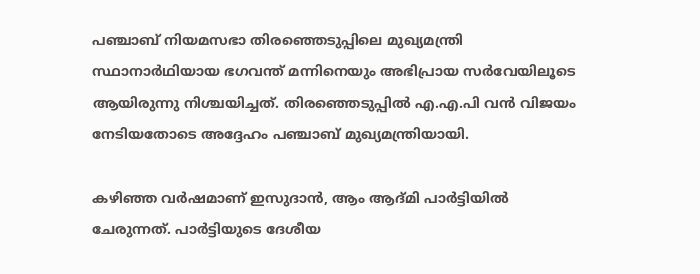പഞ്ചാബ് നിയമസഭാ തിരഞ്ഞെടുപ്പിലെ മുഖ്യമന്ത്രി സ്ഥാനാര്‍ഥിയായ ഭഗവന്ത് മന്നിനെയും അഭിപ്രായ സര്‍വേയിലൂടെ ആയിരുന്നു നിശ്ചയിച്ചത്. തിരഞ്ഞെടുപ്പില്‍ എ.എ.പി വന്‍ വിജയം നേടിയതോടെ അദ്ദേഹം പഞ്ചാബ് മുഖ്യമന്ത്രിയായി.

കഴിഞ്ഞ വര്‍ഷമാണ് ഇസുദാന്‍, ആം ആദ്മി പാര്‍ട്ടിയില്‍ ചേരുന്നത്. പാര്‍ട്ടിയുടെ ദേശീയ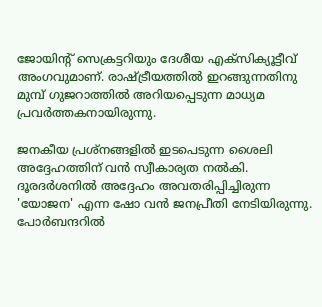ജോയിന്റ് സെക്രട്ടറിയും ദേശീയ എക്സിക്യൂട്ടീവ് അംഗവുമാണ്. രാഷ്ട്രീയത്തില്‍ ഇറങ്ങുന്നതിനു മുമ്പ് ഗുജറാത്തില്‍ അറിയപ്പെടുന്ന മാധ്യമ പ്രവര്‍ത്തകനായിരുന്നു.

ജനകീയ പ്രശ്നങ്ങളില്‍ ഇടപെടുന്ന ശൈലി അദ്ദേഹത്തിന് വന്‍ സ്വീകാര്യത നല്‍കി. ദൂരദര്‍ശനില്‍ അദ്ദേഹം അവതരിപ്പിച്ചിരുന്ന 'യോജന' എന്ന ഷോ വന്‍ ജനപ്രീതി നേടിയിരുന്നു. പോര്‍ബന്ദറില്‍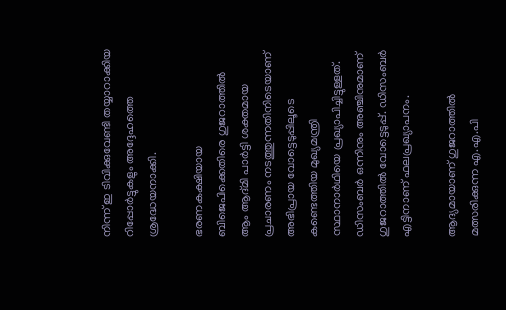നിന്ന് ഇ ടിവിക്കുവേണ്ടി തയ്യാറാക്കിയ റിപ്പോര്‍ട്ടുകളും അദ്ദേഹത്തെ ശ്രദ്ധേയനാക്കി.

ഭരണകക്ഷിയായ ബിജെപിക്കെതിരെ ഗുജറാത്തില്‍ ആം ആദ്മി പാര്‍ട്ടി ശക്തമായ പ്രചാരണം നടത്തുന്നതിനിടെയാണ് അഭിപ്രായ വോട്ടെടുപ്പിലൂടെ കണ്ടെത്തിയ മുഖ്യമന്ത്രി സ്ഥാനാര്‍ഥിയെ പ്രഖ്യാപിച്ചിട്ടുള്ളത്. ഡിസംബര്‍ ഒന്നിനും അഞ്ചിനുമാണ് ഗുജറാത്തില്‍ വോട്ടെടുപ്പ്. ഡിസംബര്‍ എട്ടിനാണ് ഫലപ്രഖ്യാപനം.

ആദ്യമായാണ് ഗുജറാത്തില്‍ മത്സരിക്കുന്ന എ.എ.പി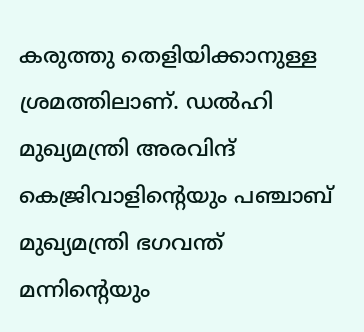കരുത്തു തെളിയിക്കാനുള്ള ശ്രമത്തിലാണ്. ഡല്‍ഹി മുഖ്യമന്ത്രി അരവിന്ദ് കെജ്രിവാളിന്റെയും പഞ്ചാബ് മുഖ്യമന്ത്രി ഭഗവന്ത് മന്നിന്റെയും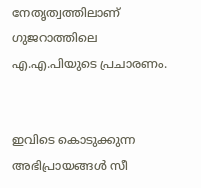നേതൃത്വത്തിലാണ് ഗുജറാത്തിലെ എ.എ.പിയുടെ പ്രചാരണം.


ഇവിടെ കൊടുക്കുന്ന അഭിപ്രായങ്ങള്‍ സീ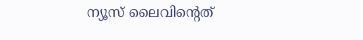ന്യൂസ് ലൈവിന്റെത്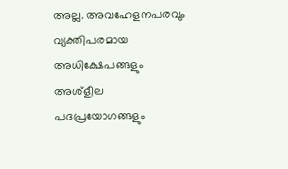അല്ല. അവഹേളനപരവും വ്യക്തിപരമായ അധിക്ഷേപങ്ങളും അശ്‌ളീല പദപ്രയോഗങ്ങളും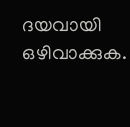ദയവായി ഒഴിവാക്കുക.